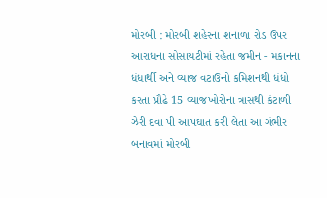મોરબી : મોરબી શહેરના શનાળા રોડ ઉપર આરાધના સોસાયટીમાં રહેતા જમીન - મકાનના ધંધાર્થી અને વ્યાજ વટાઉનો કમિશનથી ધંધો કરતા પ્રૌઢે 15 વ્યાજખોરોના ત્રાસથી કંટાળી ઝેરી દવા પી આપઘાત કરી લેતા આ ગંભીર બનાવમાં મોરબી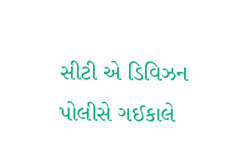સીટી એ ડિવિઝન પોલીસે ગઈકાલે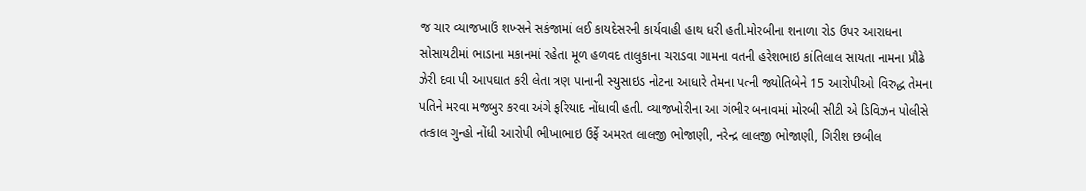જ ચાર વ્યાજખાઉં શખ્સને સકંજામાં લઈ કાયદેસરની કાર્યવાહી હાથ ધરી હતી.મોરબીના શનાળા રોડ ઉપર આરાધના સોસાયટીમાં ભાડાના મકાનમાં રહેતા મૂળ હળવદ તાલુકાના ચરાડવા ગામના વતની હરેશભાઇ કાંતિલાલ સાયતા નામના પ્રૌઢે ઝેરી દવા પી આપઘાત કરી લેતા ત્રણ પાનાની સ્યુસાઇડ નોટના આધારે તેમના પત્ની જ્યોતિબેને 15 આરોપીઓ વિરુદ્ધ તેમના પતિને મરવા મજબુર કરવા અંગે ફરિયાદ નોંધાવી હતી. વ્યાજખોરીના આ ગંભીર બનાવમાં મોરબી સીટી એ ડિવિઝન પોલીસે તત્કાલ ગુન્હો નોંધી આરોપી ભીખાભાઇ ઉર્ફે અમરત લાલજી ભોજાણી, નરેન્દ્ર લાલજી ભોજાણી, ગિરીશ છબીલ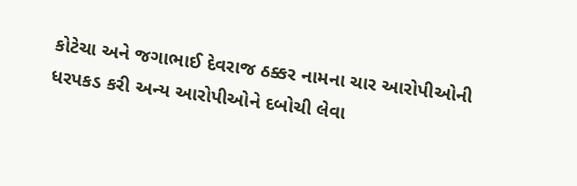કોટેચા અને જગાભાઈ દેવરાજ ઠક્કર નામના ચાર આરોપીઓની ધરપકડ કરી અન્ય આરોપીઓને દબોચી લેવા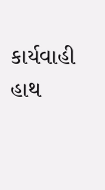કાર્યવાહી હાથ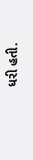ધરી હતી.